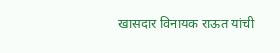खासदार विनायक राऊत यांची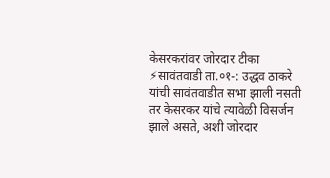केसरकरांवर जोरदार टीका
⚡सावंतवाडी ता.०१-: उद्धव ठाकरे यांची सावंतवाडीत सभा झाली नसती तर केसरकर यांचे त्यावेळी विसर्जन झाले असते, अशी जोरदार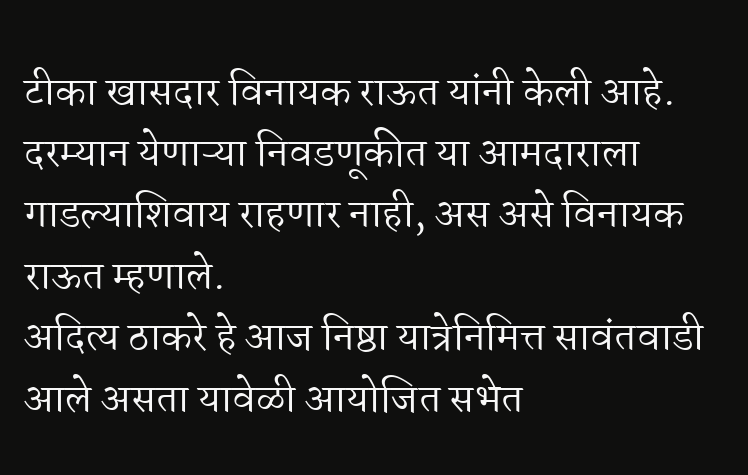टीका खासदार विनायक राऊत यांनी केली आहे. दरम्यान येणाऱ्या निवडणूकीत या आमदाराला गाडल्याशिवाय राहणार नाही, अस असे विनायक राऊत म्हणाले.
अदित्य ठाकरे हे आज निष्ठा यात्रेनिमित्त सावंतवाडी आले असता यावेळी आयोजित सभेत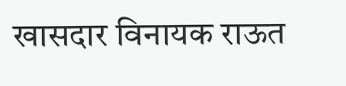खासदार विनायक राऊत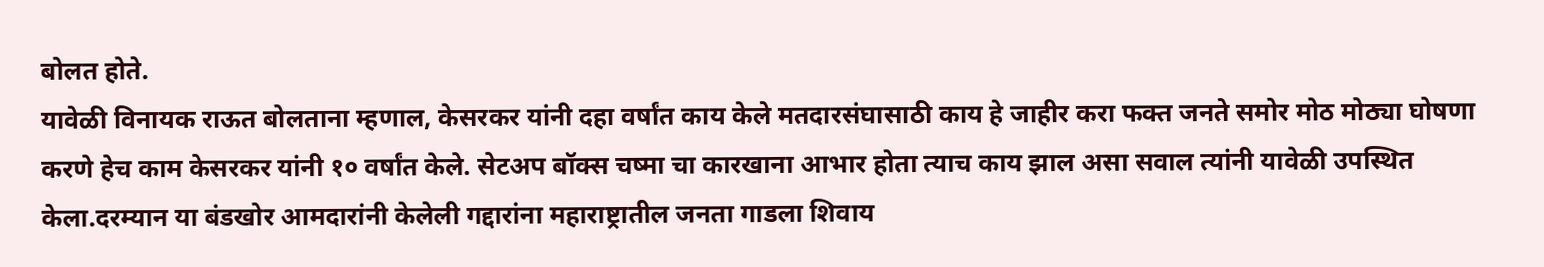बोलत होते.
यावेळी विनायक राऊत बोलताना म्हणाल, केसरकर यांनी दहा वर्षांत काय केले मतदारसंघासाठी काय हे जाहीर करा फक्त जनते समोर मोठ मोठ्या घोषणा करणे हेच काम केसरकर यांनी १० वर्षांत केले. सेटअप बॉक्स चष्मा चा कारखाना आभार होता त्याच काय झाल असा सवाल त्यांनी यावेळी उपस्थित केला.दरम्यान या बंडखोर आमदारांनी केलेली गद्दारांना महाराष्ट्रातील जनता गाडला शिवाय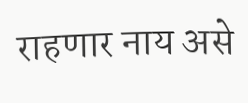राहणार नाय असे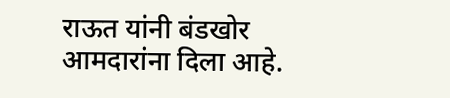राऊत यांनी बंडखोर आमदारांना दिला आहे.